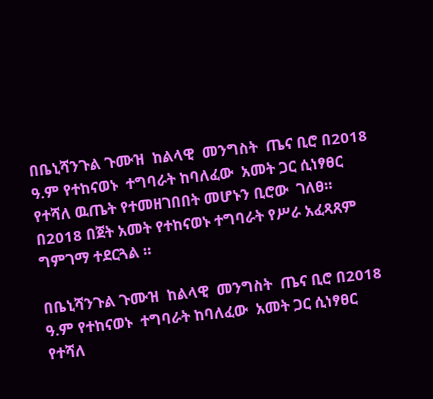በቤኒሻንጉል ጉሙዝ  ከልላዊ  መንግስት  ጤና ቢሮ በ2018 ዓ.ም የተከናወኑ  ተግባራት ከባለፈው  አመት ጋር ሲነፃፀር የተሻለ ዉጤት የተመዘገበበት መሆኑን ቢሮው  ገለፀ። በ2018 በጀት አመት የተከናወኑ ተግባራት የሥራ አፈጻጸም ግምገማ ተደርጓል ።

በቤኒሻንጉል ጉሙዝ  ከልላዊ  መንግስት  ጤና ቢሮ በ2018 ዓ.ም የተከናወኑ  ተግባራት ከባለፈው  አመት ጋር ሲነፃፀር የተሻለ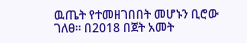ዉጤት የተመዘገበበት መሆኑን ቢሮው  ገለፀ። በ2018 በጀት አመት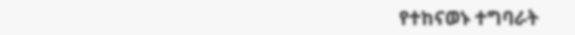የተከናወኑ ተግባራት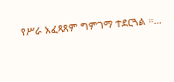የሥራ አፈጻጸም ግምገማ ተደርጓል ።…